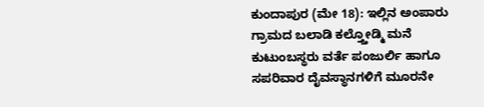ಕುಂದಾಪುರ (ಮೇ 18): ಇಲ್ಲಿನ ಅಂಪಾರು ಗ್ರಾಮದ ಬಲಾಡಿ ಕಲ್ತ್ತೋಡ್ಮಿ ಮನೆ ಕುಟುಂಬಸ್ಥರು ವರ್ತೆ ಪಂಜುರ್ಲಿ ಹಾಗೂ ಸಪರಿವಾರ ದೈವಸ್ಥಾನಗಳಿಗೆ ಮೂರನೇ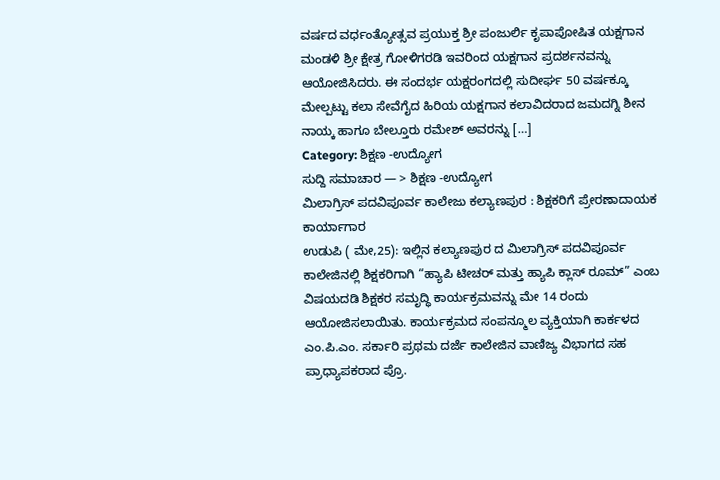ವರ್ಷದ ವರ್ಧಂತ್ಯೋತ್ಸವ ಪ್ರಯುಕ್ತ ಶ್ರೀ ಪಂಜುರ್ಲಿ ಕೃಪಾಪೋಷಿತ ಯಕ್ಷಗಾನ ಮಂಡಳಿ ಶ್ರೀ ಕ್ಷೇತ್ರ ಗೋಳಿಗರಡಿ ಇವರಿಂದ ಯಕ್ಷಗಾನ ಪ್ರದರ್ಶನವನ್ನು ಆಯೋಜಿಸಿದರು. ಈ ಸಂದರ್ಭ ಯಕ್ಷರಂಗದಲ್ಲಿ ಸುದೀರ್ಘ 50 ವರ್ಷಕ್ಕೂ ಮೇಲ್ಪಟ್ಟು ಕಲಾ ಸೇವೆಗೈದ ಹಿರಿಯ ಯಕ್ಷಗಾನ ಕಲಾವಿದರಾದ ಜಮದಗ್ನಿ ಶೀನ ನಾಯ್ಕ ಹಾಗೂ ಬೇಲ್ತೂರು ರಮೇಶ್ ಅವರನ್ನು […]
Category: ಶಿಕ್ಷಣ -ಉದ್ಯೋಗ
ಸುದ್ದಿ ಸಮಾಚಾರ — > ಶಿಕ್ಷಣ -ಉದ್ಯೋಗ
ಮಿಲಾಗ್ರಿಸ್ ಪದವಿಪೂರ್ವ ಕಾಲೇಜು ಕಲ್ಯಾಣಪುರ : ಶಿಕ್ಷಕರಿಗೆ ಪ್ರೇರಣಾದಾಯಕ ಕಾರ್ಯಾಗಾರ
ಉಡುಪಿ ( ಮೇ,25): ಇಲ್ಲಿನ ಕಲ್ಯಾಣಪುರ ದ ಮಿಲಾಗ್ರಿಸ್ ಪದವಿಪೂರ್ವ ಕಾಲೇಜಿನಲ್ಲಿ ಶಿಕ್ಷಕರಿಗಾಗಿ “ಹ್ಯಾಪಿ ಟೀಚರ್ ಮತ್ತು ಹ್ಯಾಪಿ ಕ್ಲಾಸ್ ರೂಮ್” ಎಂಬ ವಿಷಯದಡಿ ಶಿಕ್ಷಕರ ಸಮೃದ್ಧಿ ಕಾರ್ಯಕ್ರಮವನ್ನು ಮೇ 14 ರಂದು ಆಯೋಜಿಸಲಾಯಿತು. ಕಾರ್ಯಕ್ರಮದ ಸಂಪನ್ಮೂಲ ವ್ಯಕ್ತಿಯಾಗಿ ಕಾರ್ಕಳದ ಎಂ.ಪಿ.ಎಂ. ಸರ್ಕಾರಿ ಪ್ರಥಮ ದರ್ಜೆ ಕಾಲೇಜಿನ ವಾಣಿಜ್ಯ ವಿಭಾಗದ ಸಹ ಪ್ರಾಧ್ಯಾಪಕರಾದ ಪ್ರೊ.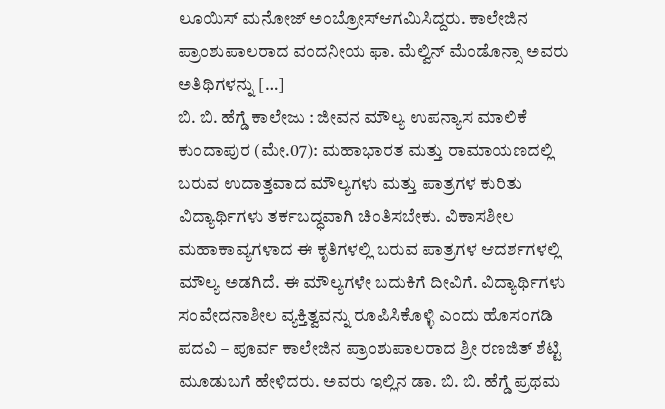ಲೂಯಿಸ್ ಮನೋಜ್ ಅಂಬ್ರೋಸ್ಆಗಮಿಸಿದ್ದರು. ಕಾಲೇಜಿನ ಪ್ರಾಂಶುಪಾಲರಾದ ವಂದನೀಯ ಫಾ. ಮೆಲ್ವಿನ್ ಮೆಂಡೊನ್ಸಾ ಅವರು ಅತಿಥಿಗಳನ್ನು […]
ಬಿ. ಬಿ. ಹೆಗ್ಡೆ ಕಾಲೇಜು : ಜೀವನ ಮೌಲ್ಯ ಉಪನ್ಯಾಸ ಮಾಲಿಕೆ
ಕುಂದಾಪುರ (ಮೇ.07): ಮಹಾಭಾರತ ಮತ್ತು ರಾಮಾಯಣದಲ್ಲಿ ಬರುವ ಉದಾತ್ತವಾದ ಮೌಲ್ಯಗಳು ಮತ್ತು ಪಾತ್ರಗಳ ಕುರಿತು ವಿದ್ಯಾರ್ಥಿಗಳು ತರ್ಕಬದ್ಧವಾಗಿ ಚಿಂತಿಸಬೇಕು. ವಿಕಾಸಶೀಲ ಮಹಾಕಾವ್ಯಗಳಾದ ಈ ಕೃತಿಗಳಲ್ಲಿ ಬರುವ ಪಾತ್ರಗಳ ಆದರ್ಶಗಳಲ್ಲಿ ಮೌಲ್ಯ ಅಡಗಿದೆ. ಈ ಮೌಲ್ಯಗಳೇ ಬದುಕಿಗೆ ದೀವಿಗೆ. ವಿದ್ಯಾರ್ಥಿಗಳು ಸಂವೇದನಾಶೀಲ ವ್ಯಕ್ತಿತ್ವವನ್ನು ರೂಪಿಸಿಕೊಳ್ಳಿ ಎಂದು ಹೊಸಂಗಡಿ ಪದವಿ – ಪೂರ್ವ ಕಾಲೇಜಿನ ಪ್ರಾಂಶುಪಾಲರಾದ ಶ್ರೀ ರಣಜಿತ್ ಶೆಟ್ಟಿ ಮೂಡುಬಗೆ ಹೇಳಿದರು. ಅವರು ಇಲ್ಲಿನ ಡಾ. ಬಿ. ಬಿ. ಹೆಗ್ಡೆ ಪ್ರಥಮ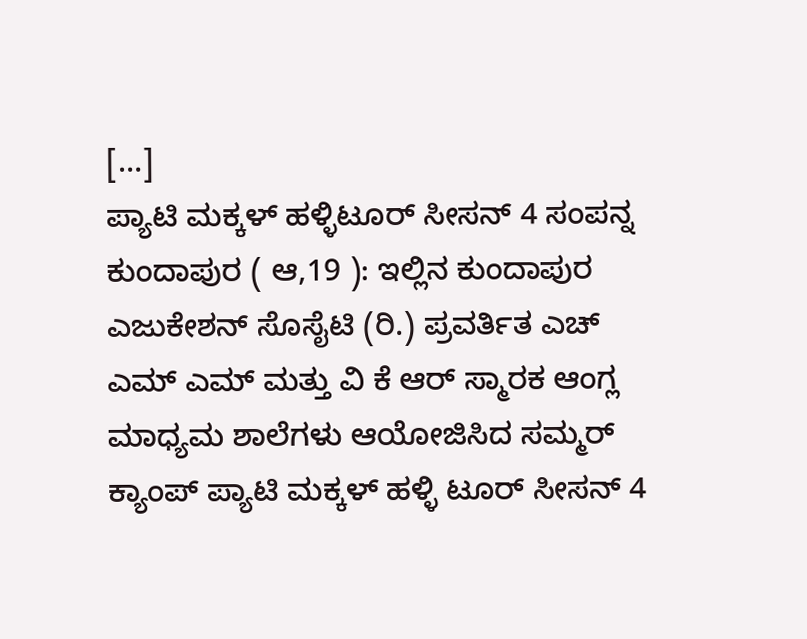[…]
ಪ್ಯಾಟಿ ಮಕ್ಕಳ್ ಹಳ್ಳಿಟೂರ್ ಸೀಸನ್ 4 ಸಂಪನ್ನ
ಕುಂದಾಪುರ ( ಆ,19 ): ಇಲ್ಲಿನ ಕುಂದಾಪುರ ಎಜುಕೇಶನ್ ಸೊಸೈಟಿ (ರಿ.) ಪ್ರವರ್ತಿತ ಎಚ್ ಎಮ್ ಎಮ್ ಮತ್ತು ವಿ ಕೆ ಆರ್ ಸ್ಮಾರಕ ಆಂಗ್ಲ ಮಾಧ್ಯಮ ಶಾಲೆಗಳು ಆಯೋಜಿಸಿದ ಸಮ್ಮರ್ ಕ್ಯಾಂಪ್ ಪ್ಯಾಟಿ ಮಕ್ಕಳ್ ಹಳ್ಳಿ ಟೂರ್ ಸೀಸನ್ 4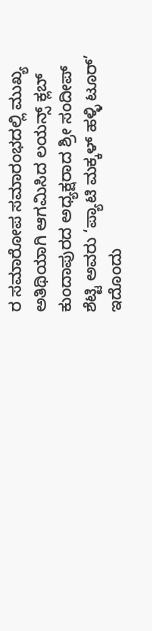ರ ಸಮಾರೋಪ ಸಮಾರಂಭದಲ್ಲಿ ಮುಖ್ಯ ಅತಿಥಿಯಾಗಿ ಆಗಮಿಸಿದ ಲಯನ್ಸ್ ಕ್ಲಬ್ ಕುಂದಾಪುರದ ಅಧ್ಯಕ್ಷರಾದ ಶ್ರೀ ಸಂದೀಪ್ ಶೆಟ್ಟಿ ಅವರು ‘ಪ್ಯಾಟಿ ಮಕ್ಕಳ್ ಹಳ್ಳಿ ಟೂರ್’ ಇದೊಂದು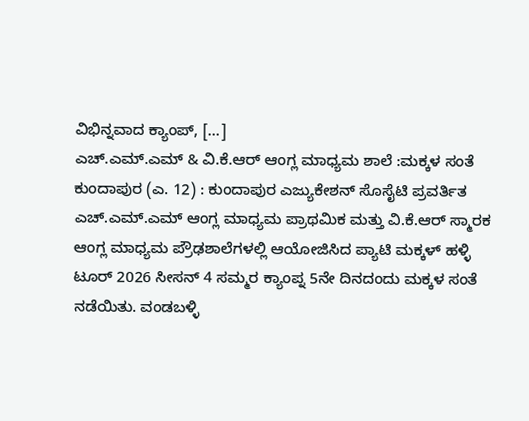ವಿಭಿನ್ನವಾದ ಕ್ಯಾಂಪ್, […]
ಎಚ್.ಎಮ್.ಎಮ್ & ವಿ.ಕೆ.ಆರ್ ಆಂಗ್ಲ ಮಾಧ್ಯಮ ಶಾಲೆ :ಮಕ್ಕಳ ಸಂತೆ
ಕುಂದಾಪುರ (ಎ. 12) : ಕುಂದಾಪುರ ಎಜ್ಯುಕೇಶನ್ ಸೊಸೈಟಿ ಪ್ರವರ್ತಿತ ಎಚ್.ಎಮ್.ಎಮ್ ಆಂಗ್ಲ ಮಾಧ್ಯಮ ಪ್ರಾಥಮಿಕ ಮತ್ತು ವಿ.ಕೆ.ಆರ್ ಸ್ಮಾರಕ ಆಂಗ್ಲ ಮಾಧ್ಯಮ ಪ್ರೌಢಶಾಲೆಗಳಲ್ಲಿ ಆಯೋಜಿಸಿದ ಪ್ಯಾಟಿ ಮಕ್ಕಳ್ ಹಳ್ಳಿ ಟೂರ್ 2026 ಸೀಸನ್ 4 ಸಮ್ಮರ ಕ್ಯಾಂಪ್ನ 5ನೇ ದಿನದಂದು ಮಕ್ಕಳ ಸಂತೆ ನಡೆಯಿತು. ವಂಡಬಳ್ಳಿ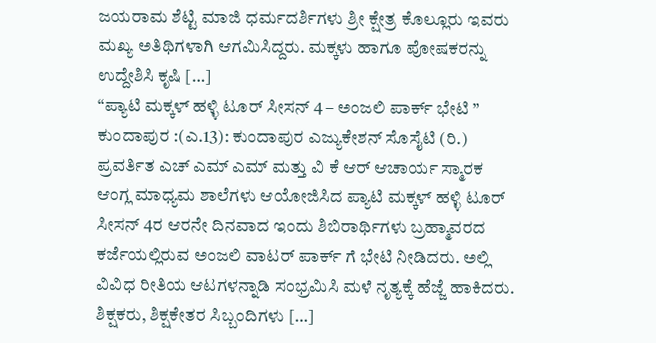ಜಯರಾಮ ಶೆಟ್ಟಿ ಮಾಜಿ ಧರ್ಮದರ್ಶಿಗಳು ಶ್ರೀ ಕ್ಷೇತ್ರ ಕೊಲ್ಲೂರು ಇವರು ಮಖ್ಯ ಅತಿಥಿಗಳಾಗಿ ಆಗಮಿಸಿದ್ದರು. ಮಕ್ಕಳು ಹಾಗೂ ಪೋಷಕರನ್ನು ಉದ್ದೇಶಿಸಿ ಕೃಷಿ […]
“ಪ್ಯಾಟಿ ಮಕ್ಕಳ್ ಹಳ್ಳಿ ಟೂರ್ ಸೀಸನ್ 4 – ಅಂಜಲಿ ಪಾರ್ಕ್ ಭೇಟಿ ”
ಕುಂದಾಪುರ :(ಎ.13): ಕುಂದಾಪುರ ಎಜ್ಯುಕೇಶನ್ ಸೊಸೈಟಿ (ರಿ.) ಪ್ರವರ್ತಿತ ಎಚ್ ಎಮ್ ಎಮ್ ಮತ್ತು ವಿ ಕೆ ಆರ್ ಆಚಾರ್ಯ ಸ್ಮಾರಕ ಆಂಗ್ಲ ಮಾಧ್ಯಮ ಶಾಲೆಗಳು ಆಯೋಜಿಸಿದ ಪ್ಯಾಟಿ ಮಕ್ಕಳ್ ಹಳ್ಳಿ ಟೂರ್ ಸೀಸನ್ 4ರ ಆರನೇ ದಿನವಾದ ಇಂದು ಶಿಬಿರಾರ್ಥಿಗಳು ಬ್ರಹ್ಮಾವರದ ಕರ್ಜೆಯಲ್ಲಿರುವ ಅಂಜಲಿ ವಾಟರ್ ಪಾರ್ಕ್ ಗೆ ಭೇಟಿ ನೀಡಿದರು. ಅಲ್ಲಿ ವಿವಿಧ ರೀತಿಯ ಆಟಗಳನ್ನಾಡಿ ಸಂಭ್ರಮಿಸಿ ಮಳೆ ನೃತ್ಯಕ್ಕೆ ಹೆಜ್ಜೆ ಹಾಕಿದರು. ಶಿಕ್ಷಕರು, ಶಿಕ್ಷಕೇತರ ಸಿಬ್ಬಂದಿಗಳು […]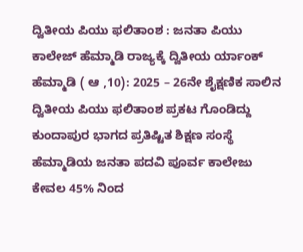ದ್ವಿತೀಯ ಪಿಯು ಫಲಿತಾಂಶ : ಜನತಾ ಪಿಯು ಕಾಲೇಜ್ ಹೆಮ್ಮಾಡಿ ರಾಜ್ಯಕ್ಕೆ ದ್ವಿತೀಯ ರ್ಯಾಂಕ್
ಹೆಮ್ಮಾಡಿ ( ಆ ,10): 2025 – 26ನೇ ಶೈಕ್ಷಣಿಕ ಸಾಲಿನ ದ್ವಿತೀಯ ಪಿಯು ಫಲಿತಾಂಶ ಪ್ರಕಟ ಗೊಂಡಿದ್ದು ಕುಂದಾಪುರ ಭಾಗದ ಪ್ರತಿಷ್ಟಿತ ಶಿಕ್ಷಣ ಸಂಸ್ಥೆ ಹೆಮ್ಮಾಡಿಯ ಜನತಾ ಪದವಿ ಪೂರ್ವ ಕಾಲೇಜು ಕೇವಲ 45% ನಿಂದ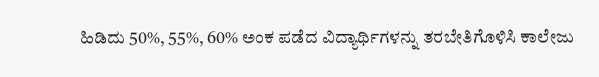ಹಿಡಿದು 50%, 55%, 60% ಅಂಕ ಪಡೆದ ವಿದ್ಯಾರ್ಥಿಗಳನ್ನು ತರಬೇತಿಗೊಳಿಸಿ ಕಾಲೇಜು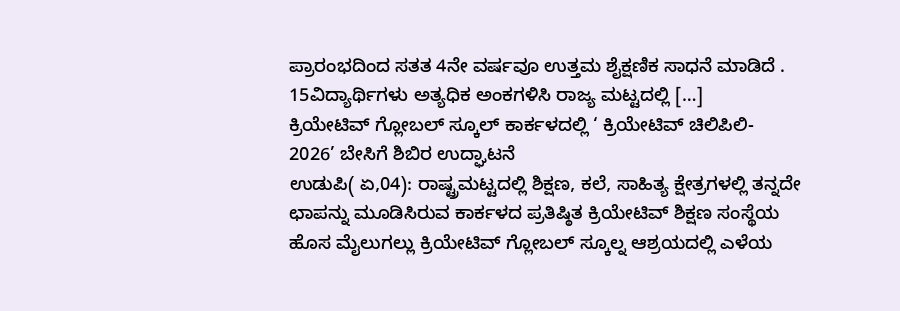ಪ್ರಾರಂಭದಿಂದ ಸತತ 4ನೇ ವರ್ಷವೂ ಉತ್ತಮ ಶೈಕ್ಷಣಿಕ ಸಾಧನೆ ಮಾಡಿದೆ . 15ವಿದ್ಯಾರ್ಥಿಗಳು ಅತ್ಯಧಿಕ ಅಂಕಗಳಿಸಿ ರಾಜ್ಯ ಮಟ್ಟದಲ್ಲಿ […]
ಕ್ರಿಯೇಟಿವ್ ಗ್ಲೋಬಲ್ ಸ್ಕೂಲ್ ಕಾರ್ಕಳದಲ್ಲಿ ‘ ಕ್ರಿಯೇಟಿವ್ ಚಿಲಿಪಿಲಿ- 2026’ ಬೇಸಿಗೆ ಶಿಬಿರ ಉದ್ಘಾಟನೆ
ಉಡುಪಿ( ಏ,04): ರಾಷ್ಟ್ರಮಟ್ಟದಲ್ಲಿ ಶಿಕ್ಷಣ, ಕಲೆ, ಸಾಹಿತ್ಯ ಕ್ಷೇತ್ರಗಳಲ್ಲಿ ತನ್ನದೇ ಛಾಪನ್ನು ಮೂಡಿಸಿರುವ ಕಾರ್ಕಳದ ಪ್ರತಿಷ್ಠಿತ ಕ್ರಿಯೇಟಿವ್ ಶಿಕ್ಷಣ ಸಂಸ್ಥೆಯ ಹೊಸ ಮೈಲುಗಲ್ಲು ಕ್ರಿಯೇಟಿವ್ ಗ್ಲೋಬಲ್ ಸ್ಕೂಲ್ನ ಆಶ್ರಯದಲ್ಲಿ ಎಳೆಯ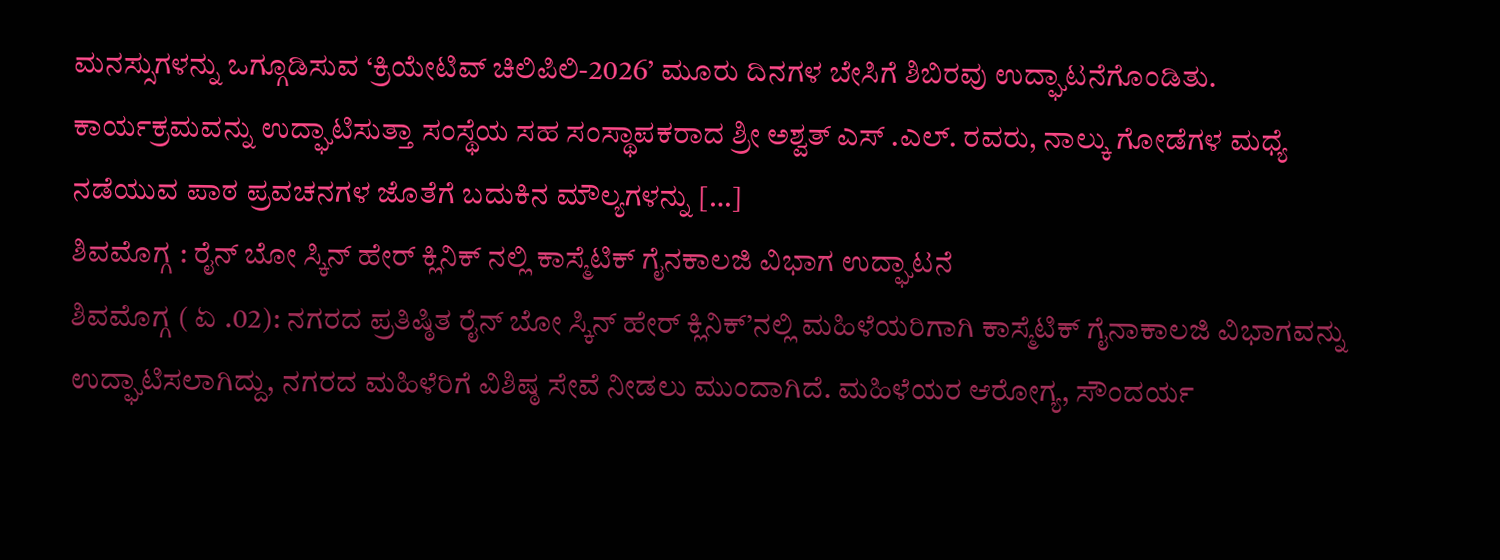ಮನಸ್ಸುಗಳನ್ನು ಒಗ್ಗೂಡಿಸುವ ‘ಕ್ರಿಯೇಟಿವ್ ಚಿಲಿಪಿಲಿ-2026’ ಮೂರು ದಿನಗಳ ಬೇಸಿಗೆ ಶಿಬಿರವು ಉದ್ಘಾಟನೆಗೊಂಡಿತು. ಕಾರ್ಯಕ್ರಮವನ್ನು ಉದ್ಘಾಟಿಸುತ್ತಾ ಸಂಸ್ಥೆಯ ಸಹ ಸಂಸ್ಥಾಪಕರಾದ ಶ್ರೀ ಅಶ್ವತ್ ಎಸ್ .ಎಲ್. ರವರು, ನಾಲ್ಕು ಗೋಡೆಗಳ ಮಧ್ಯೆ ನಡೆಯುವ ಪಾಠ ಪ್ರವಚನಗಳ ಜೊತೆಗೆ ಬದುಕಿನ ಮೌಲ್ಯಗಳನ್ನು […]
ಶಿವಮೊಗ್ಗ : ರೈನ್ ಬೋ ಸ್ಕಿನ್ ಹೇರ್ ಕ್ಲಿನಿಕ್ ನಲ್ಲಿ ಕಾಸ್ಮೆಟಿಕ್ ಗೈನಕಾಲಜಿ ವಿಭಾಗ ಉದ್ಘಾಟನೆ
ಶಿವಮೊಗ್ಗ ( ಏ .02): ನಗರದ ಪ್ರತಿಷ್ಠಿತ ರೈನ್ ಬೋ ಸ್ಕಿನ್ ಹೇರ್ ಕ್ಲಿನಿಕ್’ನಲ್ಲಿ ಮಹಿಳೆಯರಿಗಾಗಿ ಕಾಸ್ಮೆಟಿಕ್ ಗೈನಾಕಾಲಜಿ ವಿಭಾಗವನ್ನು ಉದ್ಘಾಟಿಸಲಾಗಿದ್ದು, ನಗರದ ಮಹಿಳೆರಿಗೆ ವಿಶಿಷ್ಠ ಸೇವೆ ನೀಡಲು ಮುಂದಾಗಿದೆ. ಮಹಿಳೆಯರ ಆರೋಗ್ಯ, ಸೌಂದರ್ಯ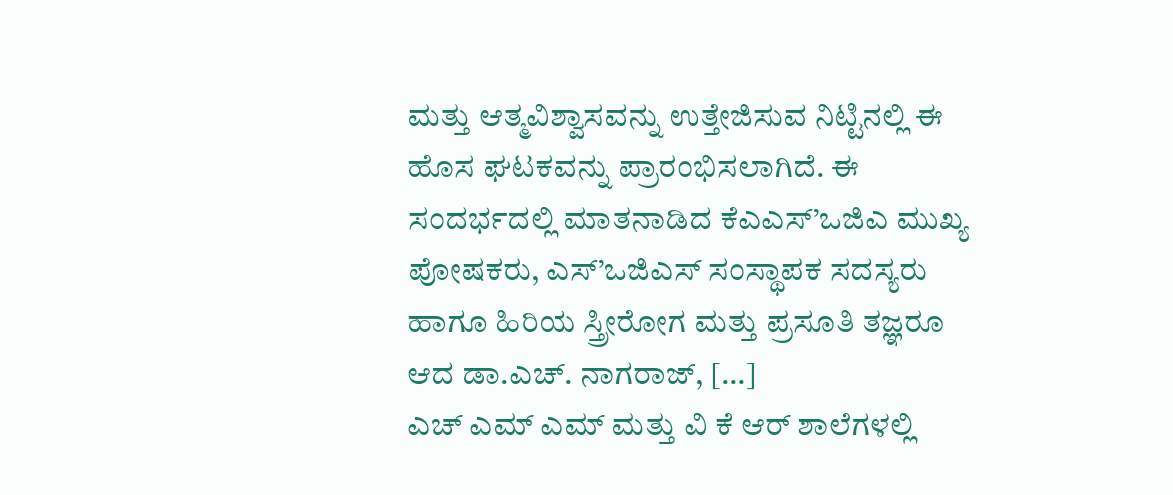ಮತ್ತು ಆತ್ಮವಿಶ್ವಾಸವನ್ನು ಉತ್ತೇಜಿಸುವ ನಿಟ್ಟಿನಲ್ಲಿ ಈ ಹೊಸ ಘಟಕವನ್ನು ಪ್ರಾರಂಭಿಸಲಾಗಿದೆ. ಈ ಸಂದರ್ಭದಲ್ಲಿ ಮಾತನಾಡಿದ ಕೆಎಎಸ್’ಒಜಿಎ ಮುಖ್ಯ ಪೋಷಕರು, ಎಸ್’ಒಜಿಎಸ್ ಸಂಸ್ಥಾಪಕ ಸದಸ್ಯರು ಹಾಗೂ ಹಿರಿಯ ಸ್ತ್ರೀರೋಗ ಮತ್ತು ಪ್ರಸೂತಿ ತಜ್ಞರೂ ಆದ ಡಾ.ಎಚ್. ನಾಗರಾಜ್, […]
ಎಚ್ ಎಮ್ ಎಮ್ ಮತ್ತು ವಿ ಕೆ ಆರ್ ಶಾಲೆಗಳಲ್ಲಿ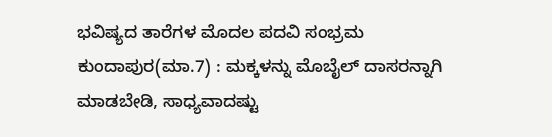ಭವಿಷ್ಯದ ತಾರೆಗಳ ಮೊದಲ ಪದವಿ ಸಂಭ್ರಮ
ಕುಂದಾಪುರ(ಮಾ.7) : ಮಕ್ಕಳನ್ನು ಮೊಬೈಲ್ ದಾಸರನ್ನಾಗಿ ಮಾಡಬೇಡಿ, ಸಾಧ್ಯವಾದಷ್ಟು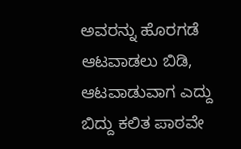ಅವರನ್ನು ಹೊರಗಡೆ ಆಟವಾಡಲು ಬಿಡಿ, ಆಟವಾಡುವಾಗ ಎದ್ದು ಬಿದ್ದು ಕಲಿತ ಪಾಠವೇ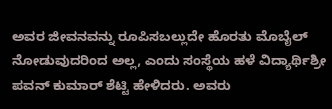ಅವರ ಜೀವನವನ್ನು ರೂಪಿಸಬಲ್ಲುದೇ ಹೊರತು ಮೊಬೈಲ್ ನೋಡುವುದರಿಂದ ಅಲ್ಲ, ಎಂದು ಸಂಸ್ಥೆಯ ಹಳೆ ವಿದ್ಯಾರ್ಥಿಶ್ರೀ ಪವನ್ ಕುಮಾರ್ ಶೆಟ್ಟಿ ಹೇಳಿದರು. ಅವರು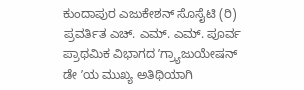ಕುಂದಾಪುರ ಎಜುಕೇಶನ್ ಸೊಸೈಟಿ (ರಿ) ಪ್ರವರ್ತಿತ ಎಚ್. ಎಮ್. ಎಮ್. ಪೂರ್ವ ಪ್ರಾಥಮಿಕ ವಿಭಾಗದ ʼಗ್ರ್ಯಾಜುಯೇಷನ್ ಡೇ ʼಯ ಮುಖ್ಯ ಅತಿಥಿಯಾಗಿ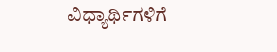ವಿಧ್ಯಾರ್ಥಿಗಳಿಗೆ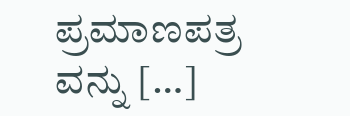ಪ್ರಮಾಣಪತ್ರ ವನ್ನು […]